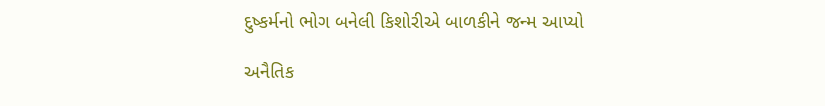દુષ્કર્મનો ભોગ બનેલી કિશોરીએ બાળકીને જન્મ આપ્યો

અનૈતિક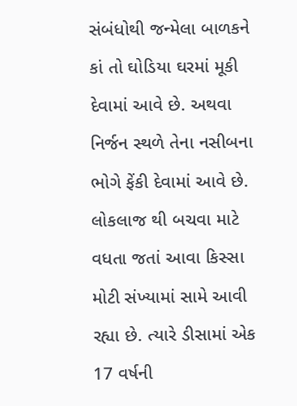સંબંધોથી જન્મેલા બાળકને કાં તો ઘોડિયા ઘરમાં મૂકી દેવામાં આવે છે. અથવા નિર્જન સ્થળે તેના નસીબના ભોગે ફેંકી દેવામાં આવે છે. લોકલાજ થી બચવા માટે વધતા જતાં આવા કિસ્સા મોટી સંખ્યામાં સામે આવી રહ્યા છે. ત્યારે ડીસામાં એક 17 વર્ષની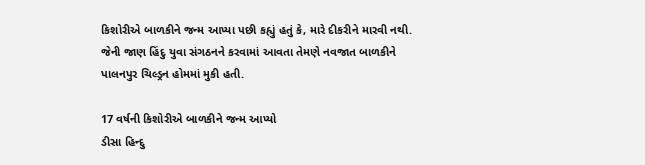કિશોરીએ બાળકીને જન્મ આપ્યા પછી કહ્યું હતું કે, મારે દીકરીને મારવી નથી. જેની જાણ હિંદુ યુવા સંગઠનને કરવામાં આવતા તેમણે નવજાત બાળકીને પાલનપુર ચિલ્ડ્રન હોમમાં મુકી હતી.

17 વર્ષની કિશોરીએ બાળકીને જન્મ આપ્યો
ડીસા હિન્દુ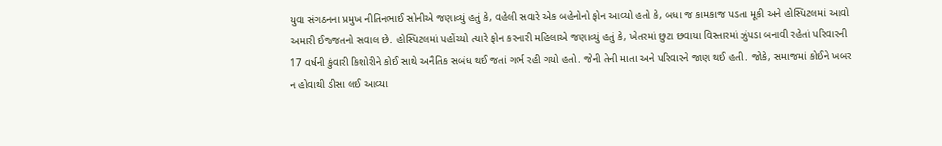યુવા સંગઠનના પ્રમુખ નીતિનભાઈ સોનીએ જણાવ્યું હતું કે, વહેલી સવારે એક બહેનોનો ફોન આવ્યો હતો કે, બધા જ કામકાજ પડતા મૂકી અને હોસ્પિટલમાં આવો અમારી ઈજ્જતનો સવાલ છે. હોસ્પિટલમાં પહોંચ્યો ત્યારે ફોન કરનારી મહિલાએ જણાવ્યું હતું કે, ખેતરમાં છુટા છવાયા વિસ્તારમાં ઝુંપડા બનાવી રહેતાં પરિવારની 17 વર્ષની કુંવારી કિશોરીને કોઈ સાથે અનૈતિક સબંધ થઈ જતાં ગર્ભ રહી ગયો હતો. જેની તેની માતા અને પરિવારને જાણ થઈ હતી. જોકે, સમાજમાં કોઈને ખબર ન હોવાથી ડીસા લઈ આવ્યા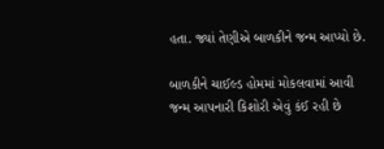હતા. જ્યાં તેણીએ બાળકીને જન્મ આપ્યો છે.

બાળકીને ચાઈલ્ડ હોમમાં મોકલવામાં આવી
જન્મ આપનારી કિશોરી એવું કંઈ રહી છે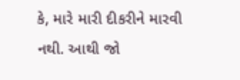કે, મારે મારી દીકરીને મારવી નથી. આથી જો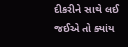દીકરીને સાથે લઈ જઈએ તો ક્યાંય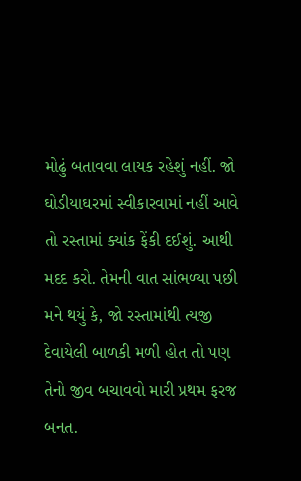મોઢું બતાવવા લાયક રહેશું નહીં. જો ઘોડીયાઘરમાં સ્વીકારવામાં નહીં આવે તો રસ્તામાં ક્યાંક ફેંકી દઈશું. આથી મદદ કરો. તેમની વાત સાંભળ્યા પછી મને થયું કે, જો રસ્તામાંથી ત્યજી દેવાયેલી બાળકી મળી હોત તો પણ તેનો જીવ બચાવવો મારી પ્રથમ ફરજ બનત.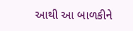આથી આ બાળકીને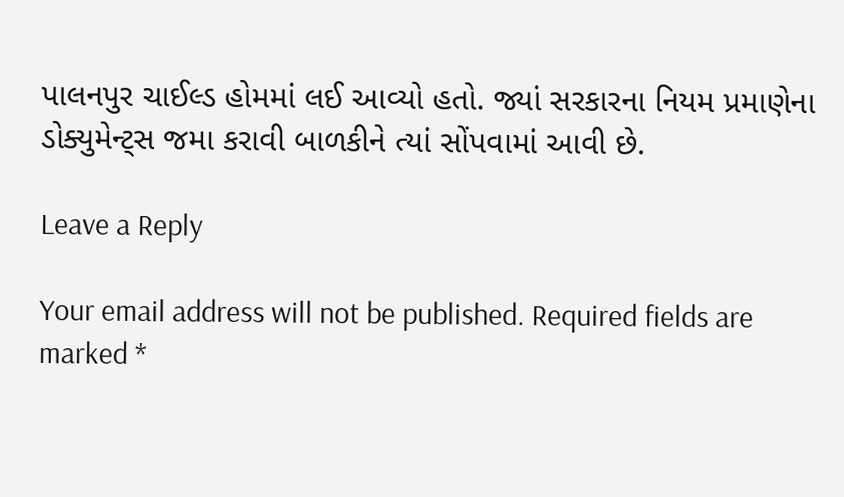પાલનપુર ચાઈલ્ડ હોમમાં લઈ આવ્યો હતો. જ્યાં સરકારના નિયમ પ્રમાણેના ડોક્યુમેન્ટ્સ જમા કરાવી બાળકીને ત્યાં સોંપવામાં આવી છે.

Leave a Reply

Your email address will not be published. Required fields are marked *